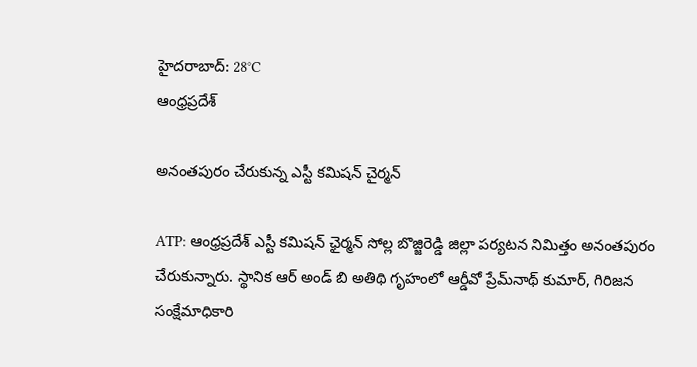హైదరాబాద్: 28°C
ఆంధ్రప్రదేశ్

అనంతపురం చేరుకున్న ఎస్టీ కమిషన్ చైర్మన్

ATP: ఆంధ్రప్రదేశ్ ఎస్టీ కమిషన్ ఛైర్మన్ సోల్ల బొజ్జిరెడ్డి జిల్లా పర్యటన నిమిత్తం అనంతపురం చేరుకున్నారు. స్థానిక ఆర్ అండ్ బి అతిథి గృహంలో ఆర్డీవో ప్రేమ్‌నాథ్ కుమార్, గిరిజన సంక్షేమాధికారి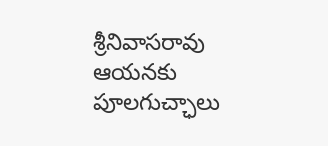శ్రీనివాసరావు ఆయనకు పూలగుచ్ఛాలు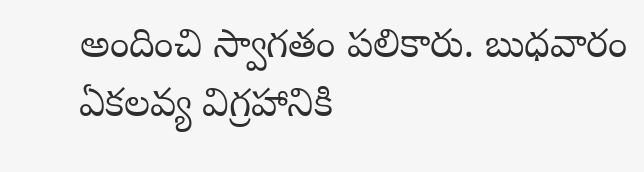అందించి స్వాగతం పలికారు. బుధవారం ఏకలవ్య విగ్రహానికి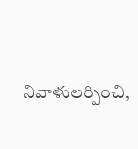నివాళులర్పించి,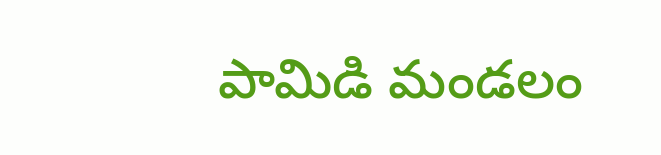పామిడి మండలం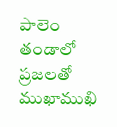పాలెం తండాలో ప్రజలతో ముఖాముఖి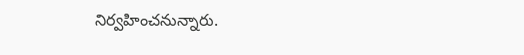నిర్వహించనున్నారు.